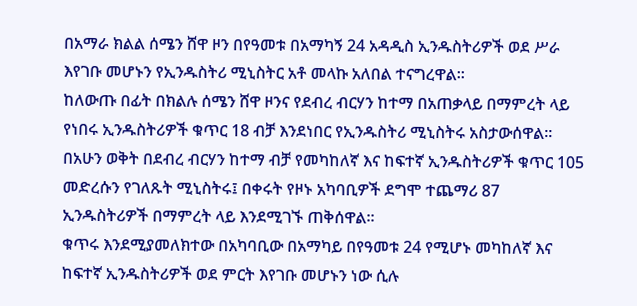በአማራ ክልል ሰሜን ሸዋ ዞን በየዓመቱ በአማካኝ 24 አዳዲስ ኢንዱስትሪዎች ወደ ሥራ እየገቡ መሆኑን የኢንዱስትሪ ሚኒስትር አቶ መላኩ አለበል ተናግረዋል፡፡
ከለውጡ በፊት በክልሉ ሰሜን ሸዋ ዞንና የደብረ ብርሃን ከተማ በአጠቃላይ በማምረት ላይ የነበሩ ኢንዱስትሪዎች ቁጥር 18 ብቻ እንደነበር የኢንዱስትሪ ሚኒስትሩ አስታውሰዋል፡፡
በአሁን ወቅት በደብረ ብርሃን ከተማ ብቻ የመካከለኛ እና ከፍተኛ ኢንዱስትሪዎች ቁጥር 105 መድረሱን የገለጹት ሚኒስትሩ፤ በቀሩት የዞኑ አካባቢዎች ደግሞ ተጨማሪ 87 ኢንዱስትሪዎች በማምረት ላይ እንደሚገኙ ጠቅሰዋል፡፡
ቁጥሩ እንደሚያመለክተው በአካባቢው በአማካይ በየዓመቱ 24 የሚሆኑ መካከለኛ እና ከፍተኛ ኢንዱስትሪዎች ወደ ምርት እየገቡ መሆኑን ነው ሲሉ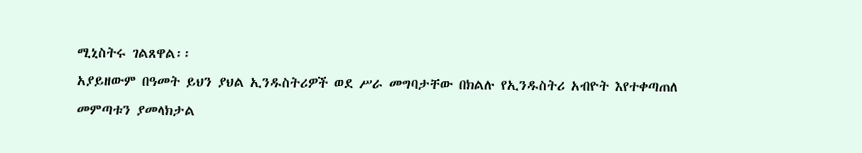ሚኒስትሩ ገልጸዋል፡፡
አያይዘውም በዓመት ይህን ያህል ኢንዱስትሪዎች ወደ ሥራ መግባታቸው በክልሉ የኢንዱስትሪ አብዮት እየተቀጣጠለ መምጣቱን ያመላክታል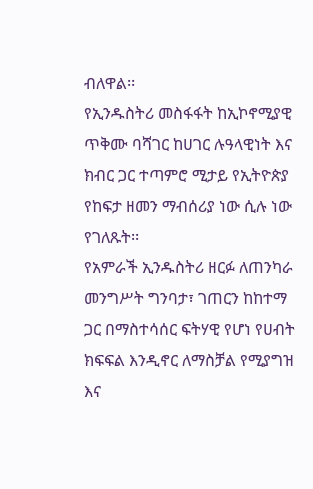ብለዋል፡፡
የኢንዱስትሪ መስፋፋት ከኢኮኖሚያዊ ጥቅሙ ባሻገር ከሀገር ሉዓላዊነት እና ክብር ጋር ተጣምሮ ሚታይ የኢትዮጵያ የከፍታ ዘመን ማብሰሪያ ነው ሲሉ ነው የገለጹት፡፡
የአምራች ኢንዱስትሪ ዘርፉ ለጠንካራ መንግሥት ግንባታ፣ ገጠርን ከከተማ ጋር በማስተሳሰር ፍትሃዊ የሆነ የሀብት ክፍፍል እንዲኖር ለማስቻል የሚያግዝ እና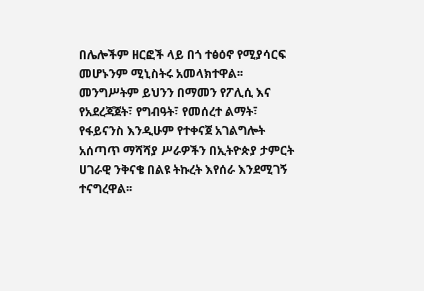በሌሎችም ዘርፎች ላይ በጎ ተፅዕኖ የሚያሳርፍ መሆኑንም ሚኒስትሩ አመላክተዋል፡፡
መንግሥትም ይህንን በማመን የፖሊሲ እና የአደረጃጀት፣ የግብዓት፣ የመሰረተ ልማት፣ የፋይናንስ እንዲሁም የተቀናጀ አገልግሎት አሰጣጥ ማሻሻያ ሥራዎችን በኢትዮጵያ ታምርት ሀገራዊ ንቅናቄ በልዩ ትኩረት እየሰራ እንደሚገኝ ተናግረዋል፡፡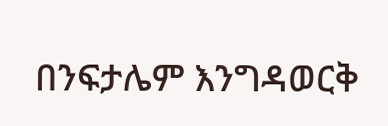በንፍታሌም እንግዳወርቅ